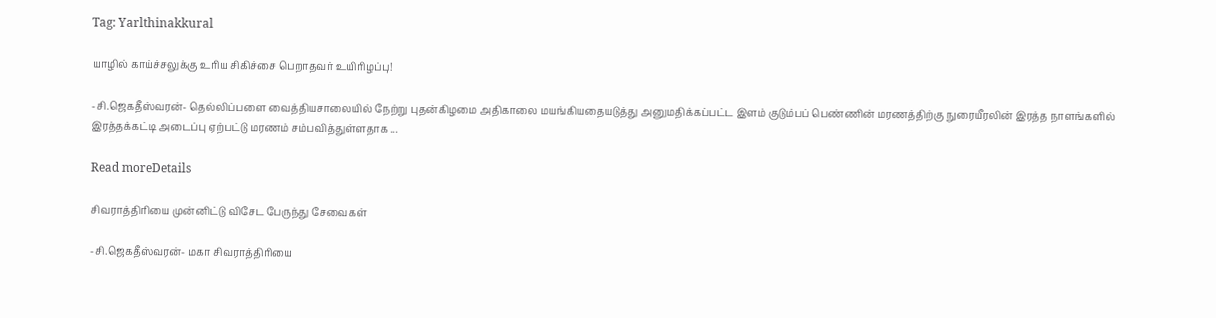Tag: Yarlthinakkural

யாழில் காய்ச்சலுக்கு உரிய சிகிச்சை பெறாதவர் உயிரிழப்பு!

-சி.ஜெகதீஸ்வரன்- தெல்லிப்பளை வைத்தியசாலையில் நேற்று புதன்கிழமை அதிகாலை மயங்கியதையடுத்து அனுமதிக்கப்பட்ட இளம் குடும்பப் பெண்ணின் மரணத்திற்கு நுரையீரலின் இரத்த நாளங்களில் இரத்தக்கட்டி அடைப்பு ஏற்பட்டு மரணம் சம்பவித்துள்ளதாக ...

Read moreDetails

சிவராத்திரியை முன்னிட்டு விசேட பேருந்து சேவைகள்

-சி.ஜெகதீஸ்வரன்- மகா சிவராத்திரியை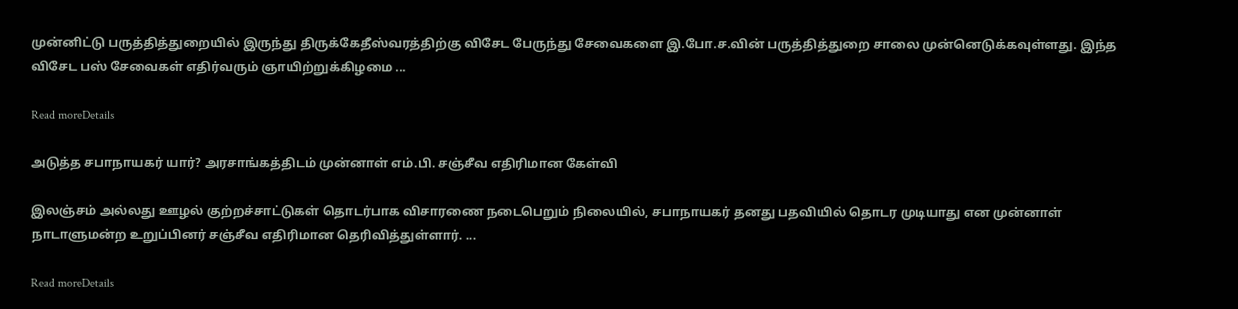முன்னிட்டு பருத்தித்துறையில் இருந்து திருக்கேதீஸ்வரத்திற்கு விசேட பேருந்து சேவைகளை இ.போ.ச.வின் பருத்தித்துறை சாலை முன்னெடுக்கவுள்ளது. இந்த விசேட பஸ் சேவைகள் எதிர்வரும் ஞாயிற்றுக்கிழமை ...

Read moreDetails

அடுத்த சபாநாயகர் யார்? அரசாங்கத்திடம் முன்னாள் எம்.பி. சஞ்சீவ எதிரிமான கேள்வி

இலஞ்சம் அல்லது ஊழல் குற்றச்சாட்டுகள் தொடர்பாக விசாரணை நடைபெறும் நிலையில், சபாநாயகர் தனது பதவியில் தொடர முடியாது என முன்னாள் நாடாளுமன்ற உறுப்பினர் சஞ்சீவ எதிரிமான தெரிவித்துள்ளார். ...

Read moreDetails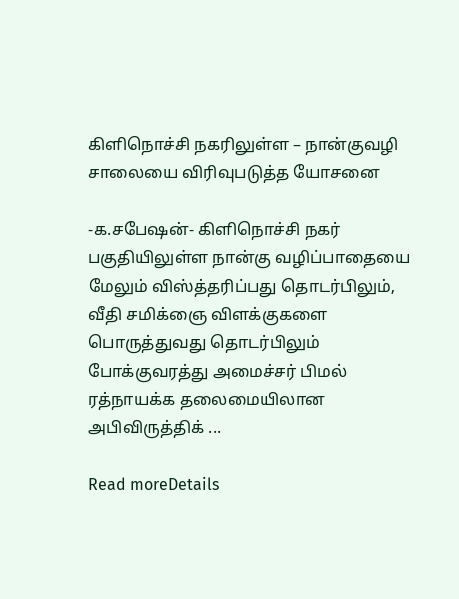கிளிநொச்சி நகரிலுள்ள – நான்குவழி சாலையை விரிவுபடுத்த யோசனை

-க.சபேஷன்- கிளிநொச்சி நகர் பகுதியிலுள்ள நான்கு வழிப்பாதையை மேலும் விஸ்த்தரிப்பது தொடர்பிலும், வீதி சமிக்ஞை விளக்குகளை பொருத்துவது தொடர்பிலும் போக்குவரத்து அமைச்சர் பிமல் ரத்நாயக்க தலைமையிலான அபிவிருத்திக் ...

Read moreDetails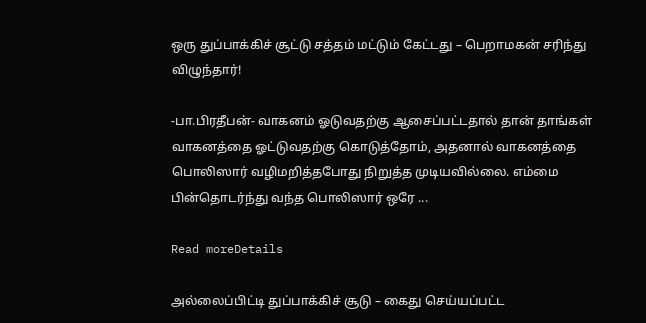ஒரு துப்பாக்கிச் சூட்டு சத்தம் மட்டும் கேட்டது – பெறாமகன் சரிந்து விழுந்தார்!

-பா.பிரதீபன்- வாகனம் ஓடுவதற்கு ஆசைப்பட்டதால் தான் தாங்கள் வாகனத்தை ஓட்டுவதற்கு கொடுத்தோம், அதனால் வாகனத்தை பொலிஸார் வழிமறித்தபோது நிறுத்த முடியவில்லை. எம்மை பின்தொடர்ந்து வந்த பொலிஸார் ஒரே ...

Read moreDetails

அல்லைப்பிட்டி துப்பாக்கிச் சூடு – கைது செய்யப்பட்ட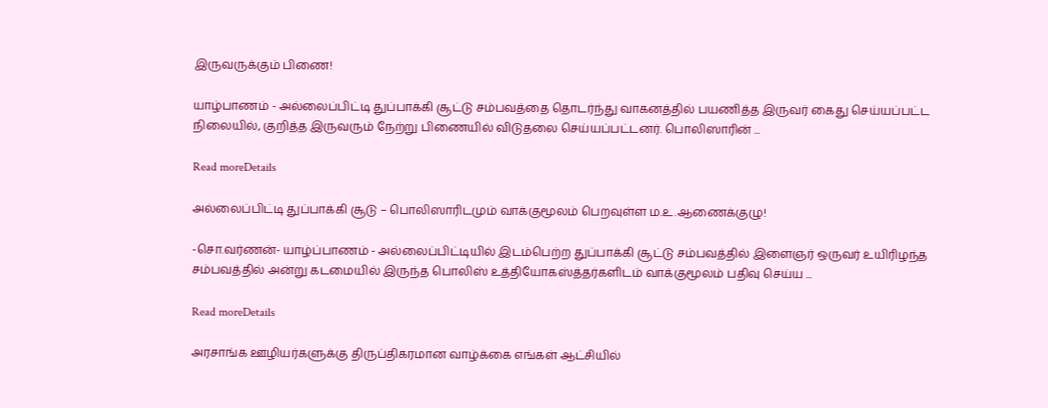இருவருக்கும் பிணை!

யாழ்பாணம் - அல்லைப்பிட்டி துப்பாக்கி சூட்டு சம்பவத்தை தொடர்ந்து வாகனத்தில் பயணித்த இருவர் கைது செய்யப்பட்ட நிலையில், குறித்த இருவரும் நேற்று பிணையில் விடுதலை செய்யப்பட்டனர். பொலிஸாரின் ...

Read moreDetails

அல்லைப்பிட்டி துப்பாக்கி சூடு – பொலிஸாரிடமும் வாக்குமூலம் பெறவுள்ள ம.உ.ஆணைக்குழு!

-சொ.வர்ணன்- யாழ்ப்பாணம் - அல்லைப்பிட்டியில் இடம்பெற்ற துப்பாக்கி சூட்டு சம்பவத்தில் இளைஞர் ஒருவர் உயிரிழந்த சம்பவத்தில் அன்று கடமையில் இருந்த பொலிஸ் உத்தியோகஸ்த்தர்களிடம் வாக்குமூலம் பதிவு செய்ய ...

Read moreDetails

அரசாங்க ஊழியர்களுக்கு திருப்திகரமான வாழ்க்கை எங்கள் ஆட்சியில்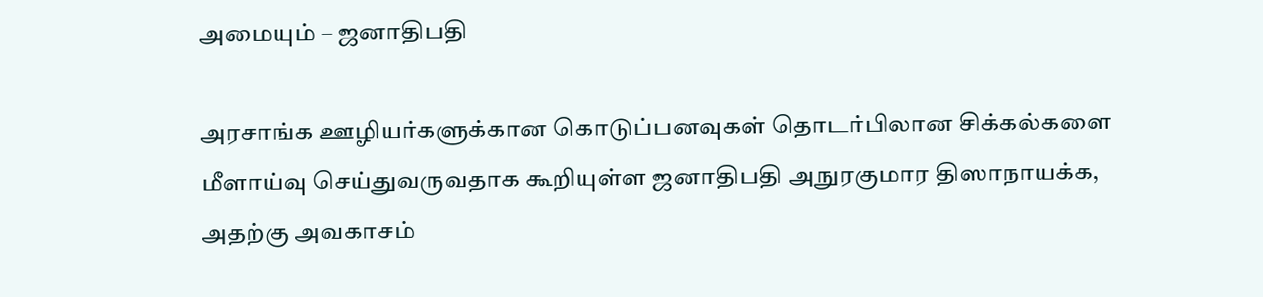அமையும் – ஜனாதிபதி

அரசாங்க ஊழியர்களுக்கான கொடுப்பனவுகள் தொடர்பிலான சிக்கல்களை மீளாய்வு செய்துவருவதாக கூறியுள்ள ஜனாதிபதி அநுரகுமார திஸாநாயக்க, அதற்கு அவகாசம்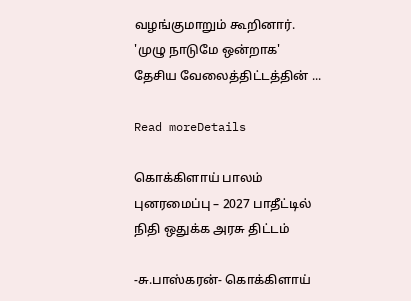வழங்குமாறும் கூறினார். 'முழு நாடுமே ஒன்றாக' தேசிய வேலைத்திட்டத்தின் ...

Read moreDetails

கொக்கிளாய் பாலம் புனரமைப்பு – 2027 பாதீட்டில் நிதி ஒதுக்க அரசு திட்டம்

-சு.பாஸ்கரன்- கொக்கிளாய்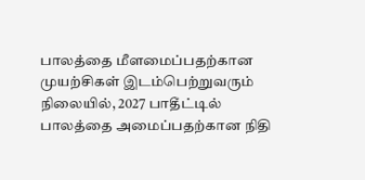பாலத்தை மீளமைப்பதற்கான முயற்சிகள் இடம்பெற்றுவரும் நிலையில், 2027 பாதீட்டில் பாலத்தை அமைப்பதற்கான நிதி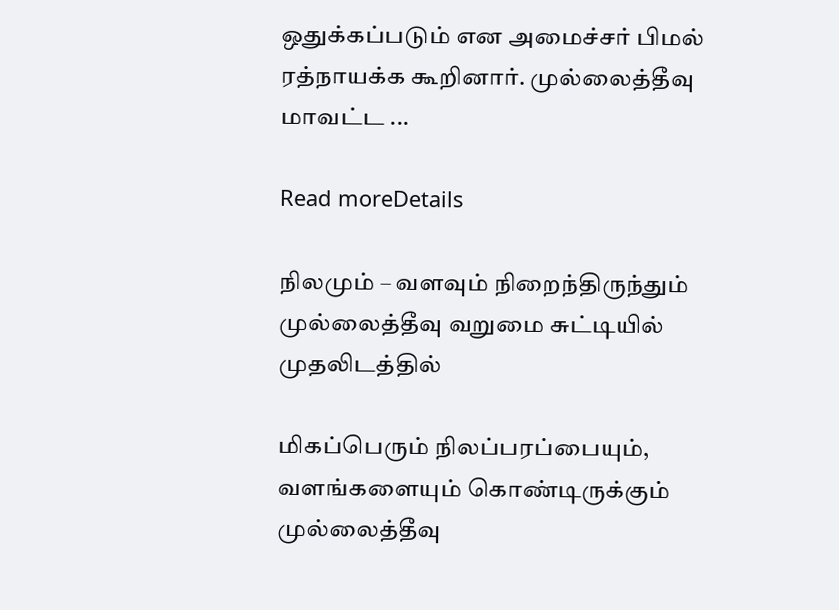ஒதுக்கப்படும் என அமைச்சர் பிமல் ரத்நாயக்க கூறினார். முல்லைத்தீவு மாவட்ட ...

Read moreDetails

நிலமும் – வளவும் நிறைந்திருந்தும் முல்லைத்தீவு வறுமை சுட்டியில் முதலிடத்தில்

மிகப்பெரும் நிலப்பரப்பையும், வளங்களையும் கொண்டிருக்கும் முல்லைத்தீவு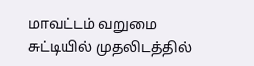மாவட்டம் வறுமை சுட்டியில் முதலிடத்தில்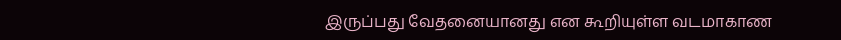இருப்பது வேதனையானது என கூறியுள்ள வடமாகாண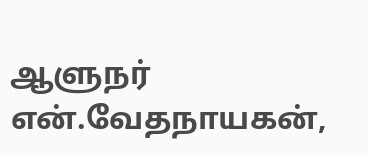ஆளுநர் என்.வேதநாயகன்,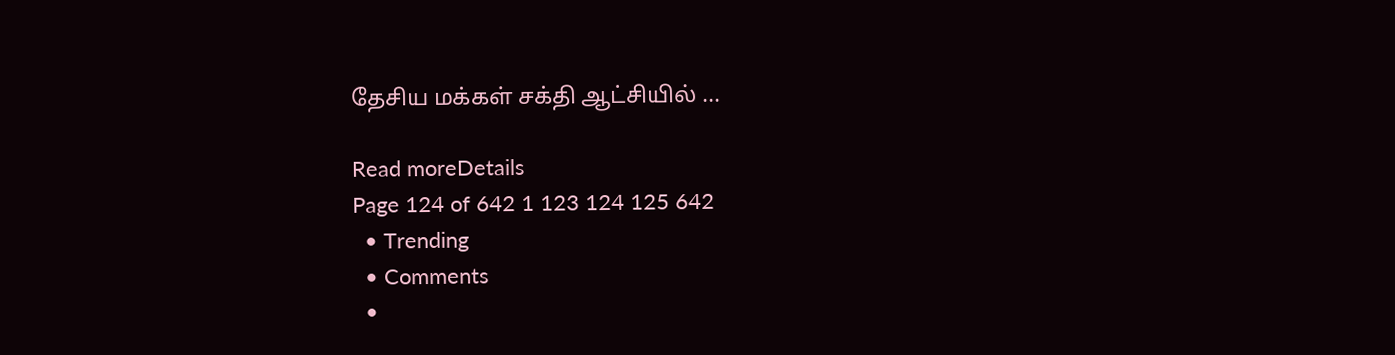தேசிய மக்கள் சக்தி ஆட்சியில் ...

Read moreDetails
Page 124 of 642 1 123 124 125 642
  • Trending
  • Comments
  •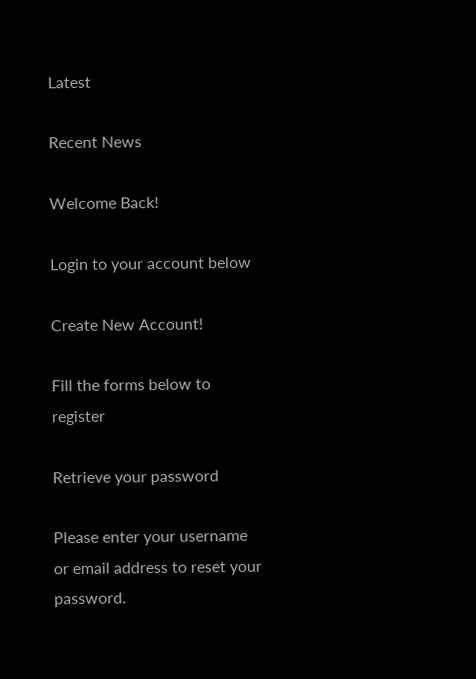Latest

Recent News

Welcome Back!

Login to your account below

Create New Account!

Fill the forms below to register

Retrieve your password

Please enter your username or email address to reset your password.